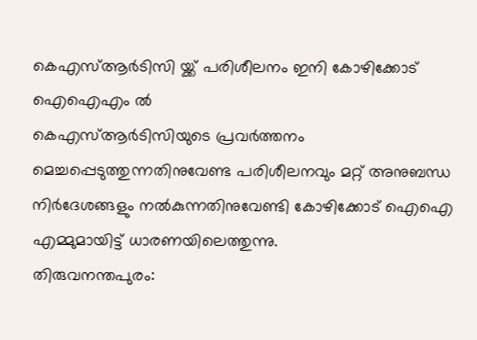കെഎസ്ആർടിസി യ്ക്ക് പരിശീലനം ഇനി കോഴിക്കോട് ഐഐഎം ൽ
കെഎസ്ആർടിസിയുടെ പ്രവർത്തനം മെച്ചപ്പെടുത്തുന്നതിനുവേണ്ട പരിശീലനവും മറ്റ് അനുബന്ധ നിർദേശങ്ങളും നൽകുന്നതിനുവേണ്ടി കോഴിക്കോട് ഐഐ എമ്മുമായിട്ട് ധാരണയിലെത്തുന്നു.
തിരുവനന്തപുരം: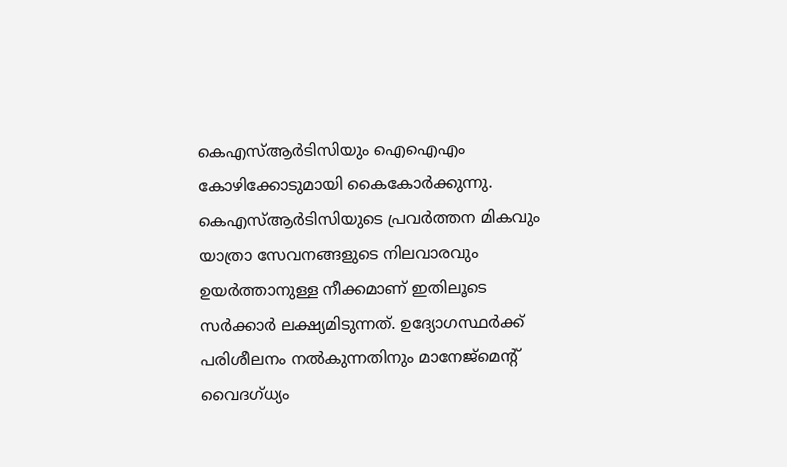കെഎസ്ആർടിസിയും ഐഐഎം കോഴിക്കോടുമായി കൈകോർക്കുന്നു. കെഎസ്ആർടിസിയുടെ പ്രവർത്തന മികവും യാത്രാ സേവനങ്ങളുടെ നിലവാരവും ഉയർത്താനുള്ള നീക്കമാണ് ഇതിലൂടെ സർക്കാർ ലക്ഷ്യമിടുന്നത്. ഉദ്യോഗസ്ഥർക്ക് പരിശീലനം നൽകുന്നതിനും മാനേജ്മെന്റ് വൈദഗ്ധ്യം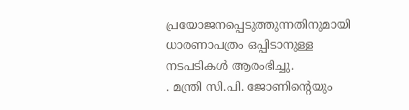പ്രയോജനപ്പെടുത്തുന്നതിനുമായി ധാരണാപത്രം ഒപ്പിടാനുള്ള നടപടികൾ ആരംഭിച്ചു.
. മന്ത്രി സി.പി. ജോണിന്റെയും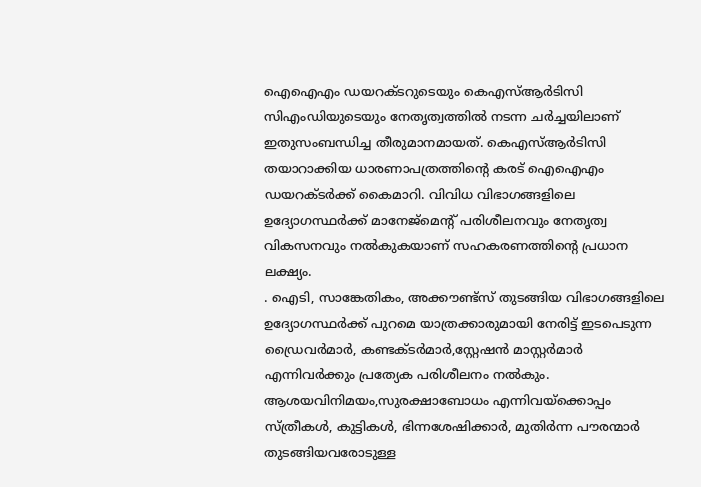ഐഐഎം ഡയറക്ടറുടെയും കെഎസ്ആർടിസി സിഎംഡിയുടെയും നേതൃത്വത്തിൽ നടന്ന ചർച്ചയിലാണ് ഇതുസംബന്ധിച്ച തീരുമാനമായത്. കെഎസ്ആർടിസി തയാറാക്കിയ ധാരണാപത്രത്തിന്റെ കരട് ഐഐഎം ഡയറക്ടർക്ക് കൈമാറി. വിവിധ വിഭാഗങ്ങളിലെ ഉദ്യോഗസ്ഥർക്ക് മാനേജ്മെന്റ് പരിശീലനവും നേതൃത്വ വികസനവും നൽകുകയാണ് സഹകരണത്തിന്റെ പ്രധാന ലക്ഷ്യം.
. ഐടി, സാങ്കേതികം, അക്കൗണ്ട്സ് തുടങ്ങിയ വിഭാഗങ്ങളിലെ ഉദ്യോഗസ്ഥർക്ക് പുറമെ യാത്രക്കാരുമായി നേരിട്ട് ഇടപെടുന്ന ഡ്രൈവർമാർ, കണ്ടക്ടർമാർ,സ്റ്റേഷൻ മാസ്റ്റർമാർ എന്നിവർക്കും പ്രത്യേക പരിശീലനം നൽകും. ആശയവിനിമയം,സുരക്ഷാബോധം എന്നിവയ്ക്കൊപ്പം സ്ത്രീകൾ, കുട്ടികൾ, ഭിന്നശേഷിക്കാർ, മുതിർന്ന പൗരന്മാർ തുടങ്ങിയവരോടുള്ള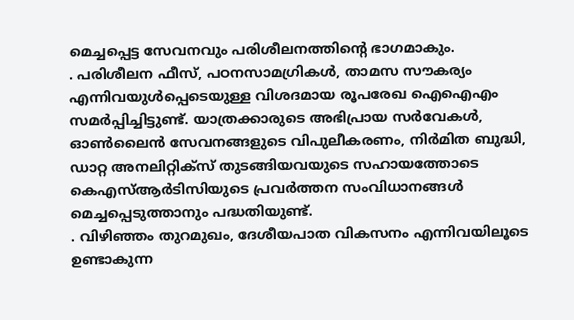മെച്ചപ്പെട്ട സേവനവും പരിശീലനത്തിന്റെ ഭാഗമാകും.
. പരിശീലന ഫീസ്, പഠനസാമഗ്രികൾ, താമസ സൗകര്യം എന്നിവയുൾപ്പെടെയുള്ള വിശദമായ രൂപരേഖ ഐഐഎം സമർപ്പിച്ചിട്ടുണ്ട്. യാത്രക്കാരുടെ അഭിപ്രായ സർവേകൾ, ഓൺലൈൻ സേവനങ്ങളുടെ വിപുലീകരണം, നിർമിത ബുദ്ധി, ഡാറ്റ അനലിറ്റിക്സ് തുടങ്ങിയവയുടെ സഹായത്തോടെ കെഎസ്ആർടിസിയുടെ പ്രവർത്തന സംവിധാനങ്ങൾ മെച്ചപ്പെടുത്താനും പദ്ധതിയുണ്ട്.
. വിഴിഞ്ഞം തുറമുഖം, ദേശീയപാത വികസനം എന്നിവയിലൂടെ ഉണ്ടാകുന്ന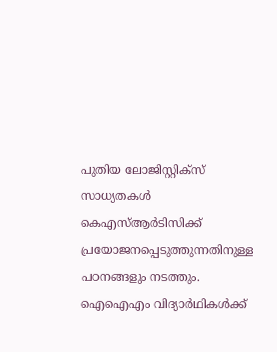പുതിയ ലോജിസ്റ്റിക്സ് സാധ്യതകൾ കെഎസ്ആർടിസിക്ക് പ്രയോജനപ്പെടുത്തുന്നതിനുള്ള പഠനങ്ങളും നടത്തും. ഐഐഎം വിദ്യാർഥികൾക്ക്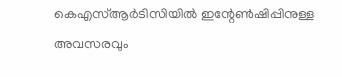കെഎസ്ആർടിസിയിൽ ഇന്റേൺഷിപ്പിനുള്ള അവസരവും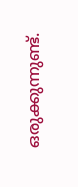ഒരുക്കുന്നുണ്ട്.